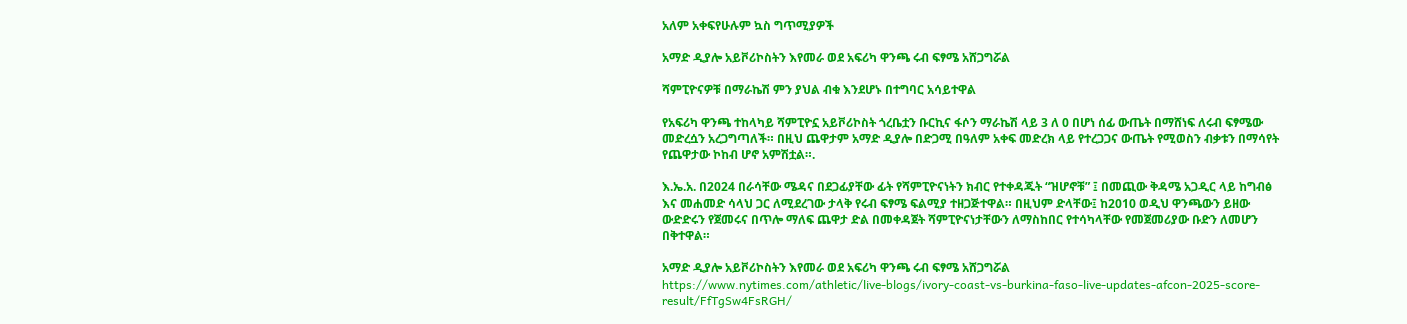አለም አቀፍየሁሉም ኳስ ግጥሚያዎች

አማድ ዲያሎ አይቮሪኮስትን እየመራ ወደ አፍሪካ ዋንጫ ሩብ ፍፃሜ አሸጋግሯል

ሻምፒዮናዎቹ በማራኬሽ ምን ያህል ብቁ እንደሆኑ በተግባር አሳይተዋል

የአፍሪካ ዋንጫ ተከላካይ ሻምፒዮኗ አይቮሪኮስት ጎረቤቷን ቡርኪና ፋሶን ማራኬሽ ላይ 3 ለ 0 በሆነ ሰፊ ውጤት በማሸነፍ ለሩብ ፍፃሜው መድረሷን አረጋግጣለች። በዚህ ጨዋታም አማድ ዲያሎ በድጋሚ በዓለም አቀፍ መድረክ ላይ የተረጋጋና ውጤት የሚወስን ብቃቱን በማሳየት የጨዋታው ኮከብ ሆኖ አምሽቷል።.

እ.ኤ.አ. በ2024 በራሳቸው ሜዳና በደጋፊያቸው ፊት የሻምፒዮናነትን ክብር የተቀዳጁት “ዝሆኖቹ” ፤ በመጪው ቅዳሜ አጋዲር ላይ ከግብፅ እና መሐመድ ሳላህ ጋር ለሚደረገው ታላቅ የሩብ ፍፃሜ ፍልሚያ ተዘጋጅተዋል። በዚህም ድላቸው፤ ከ2010 ወዲህ ዋንጫውን ይዘው ውድድሩን የጀመሩና በጥሎ ማለፍ ጨዋታ ድል በመቀዳጀት ሻምፒዮናነታቸውን ለማስከበር የተሳካላቸው የመጀመሪያው ቡድን ለመሆን በቅተዋል።

አማድ ዲያሎ አይቮሪኮስትን እየመራ ወደ አፍሪካ ዋንጫ ሩብ ፍፃሜ አሸጋግሯል
https://www.nytimes.com/athletic/live-blogs/ivory-coast-vs-burkina-faso-live-updates-afcon-2025-score-result/FfTgSw4FsRGH/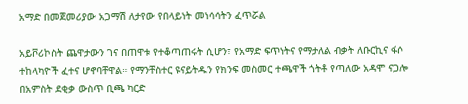አማድ በመጀመሪያው አጋማሽ ለታየው የበላይነት መነሳሳትን ፈጥሯል

አይቮሪኮስት ጨዋታውን ገና በጠዋቱ የተቆጣጠሩት ሲሆን፣ የአማድ ፍጥነትና የማታለል ብቃት ለቡርኪና ፋሶ ተከላካዮች ፈተና ሆኖባቸዋል። የማንቸስተር ዩናይትዱን የክንፍ መስመር ተጫዋች ጎትቶ የጣለው አዳሞ ናጋሎ በአምስት ደቂቃ ውስጥ ቢጫ ካርድ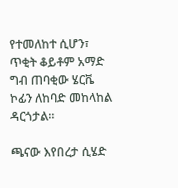የተመለከተ ሲሆን፣ ጥቂት ቆይቶም አማድ ግብ ጠባቂው ሄርቬ ኮፊን ለከባድ መከላከል ዳርጎታል።

ጫናው እየበረታ ሲሄድ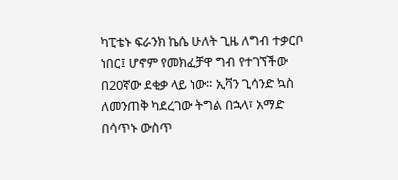ካፒቴኑ ፍራንክ ኬሴ ሁለት ጊዜ ለግብ ተቃርቦ ነበር፤ ሆኖም የመክፈቻዋ ግብ የተገኘችው በ20ኛው ደቂቃ ላይ ነው። ኢቫን ጊሳንድ ኳስ ለመንጠቅ ካደረገው ትግል በኋላ፣ አማድ በሳጥኑ ውስጥ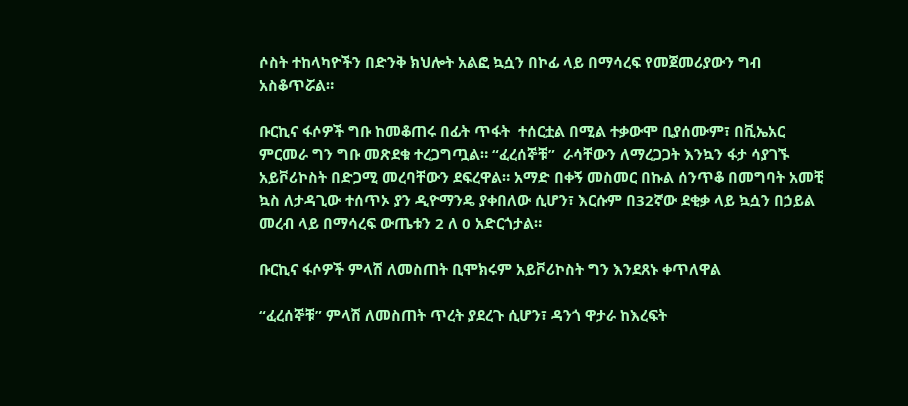ሶስት ተከላካዮችን በድንቅ ክህሎት አልፎ ኳሷን በኮፊ ላይ በማሳረፍ የመጀመሪያውን ግብ አስቆጥሯል።

ቡርኪና ፋሶዎች ግቡ ከመቆጠሩ በፊት ጥፋት  ተሰርቷል በሚል ተቃውሞ ቢያሰሙም፣ በቪኤአር  ምርመራ ግን ግቡ መጽደቁ ተረጋግጧል። “ፈረሰኞቹ”  ራሳቸውን ለማረጋጋት እንኳን ፋታ ሳያገኙ አይቮሪኮስት በድጋሚ መረባቸውን ደፍረዋል። አማድ በቀኝ መስመር በኩል ሰንጥቆ በመግባት አመቺ ኳስ ለታዳጊው ተሰጥኦ ያን ዲዮማንዴ ያቀበለው ሲሆን፣ እርሱም በ32ኛው ደቂቃ ላይ ኳሷን በኃይል መረብ ላይ በማሳረፍ ውጤቱን 2 ለ 0 አድርጎታል።

ቡርኪና ፋሶዎች ምላሽ ለመስጠት ቢሞክሩም አይቮሪኮስት ግን እንደጸኑ ቀጥለዋል

“ፈረሰኞቹ” ምላሽ ለመስጠት ጥረት ያደረጉ ሲሆን፣ ዳንጎ ዋታራ ከእረፍት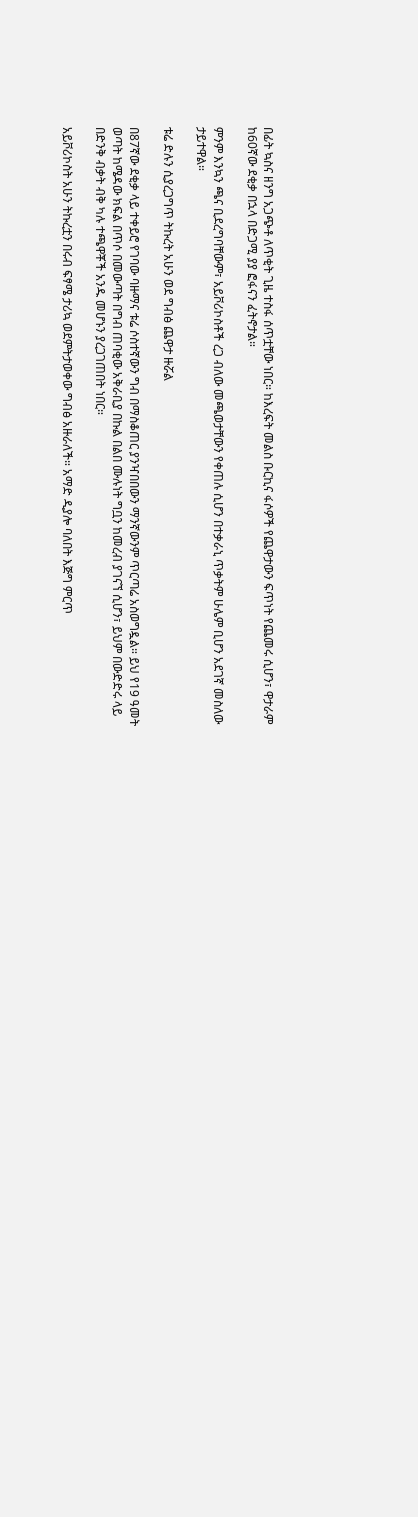በፊት ኳስና ዘንግ አጋጭቶ ለጥቂት ጊዜ ተስፋ ሰጥቷቸው ነበር። ከእረፍት መልስ ቡርኪና ፋሶዎች የጨዋታውን ፍጥነት የጨመሩ ሲሆን፣ ዋታራም ከ60ኛው ደቂቃ በኋላ በድጋሚ ያያ ፎፋናን ፈትኖታል።

ምንም እንኳን ጫና ቢደረግባቸውም፣ አይቮሪኮስቶች ረጋ ብለው መጫወታቸውን የቀጠሉ ሲሆን በተቃራኒ ጥቃትም ሁሌም ቢሆን አደገኛ መስለው ታይተዋል።

ቱሬ ድሉን ሲያረጋግጥ ትኩረት አሁን ወደ ግብፅ ጨዋታ ዙሯል

በ87ኛው ደቂቃ ላይ ተቀይሮ የገባው ባዙማና ቱሬ ሶስተኛውን ግብ በማስቆጠር ያንዣበበውን ማንኛውንም ጥርጣሬ አስወግዷል። ይህ የ19 ዓመት ወጣት ከሜዳው ክፍል በጥሶ በመውጣት በግብ ጠባቂው አቅራቢያ በኩል በልበ ሙሉነት ግቧን ከመረብ ያገናኘ ሲሆን፣ ይህም በውድድሩ ላይ በድንቅ ብቃት ብቅ ካሉ ተጫዋቾች አንዱ መሆኑን ያረጋገጠበት ነበር።

አይቮሪኮስት አሁን ትኩረቷን በሩብ ፍፃሜ ታሪኳ ወደምትታወቀው ግብፅ አዙራለች። አማድ ዲያሎ ባለበት እጅግ ምርጥ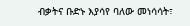ብቃትና ቡድኑ እያሳየ ባለው መነሳሳት፣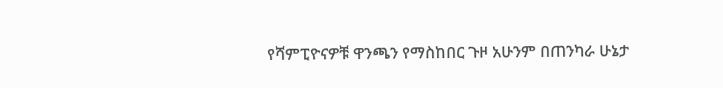የሻምፒዮናዎቹ ዋንጫን የማስከበር ጉዞ አሁንም በጠንካራ ሁኔታ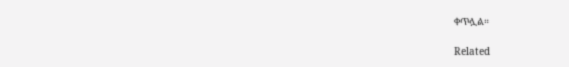ቀጥሏል።

Related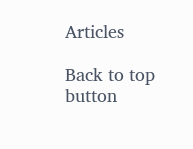Articles

Back to top button